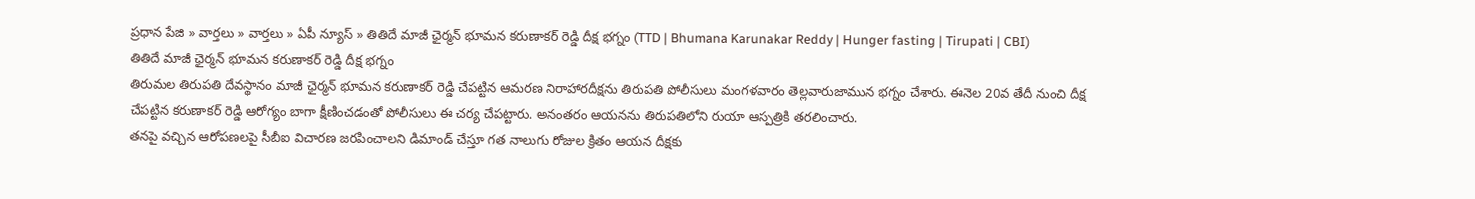ప్రధాన పేజి » వార్తలు » వార్తలు » ఏపీ న్యూస్ » తితిదే మాజీ ఛైర్మన్ భూమన కరుణాకర్ రెడ్డి దీక్ష భగ్నం (TTD | Bhumana Karunakar Reddy | Hunger fasting | Tirupati | CBI)
తితిదే మాజీ ఛైర్మన్ భూమన కరుణాకర్ రెడ్డి దీక్ష భగ్నం
తిరుమల తిరుపతి దేవస్థానం మాజీ ఛైర్మన్ భూమన కరుణాకర్ రెడ్డి చేపట్టిన ఆమరణ నిరాహారదీక్షను తిరుపతి పోలీసులు మంగళవారం తెల్లవారుజామున భగ్నం చేశారు. ఈనెల 20వ తేదీ నుంచి దీక్ష చేపట్టిన కరుణాకర్ రెడ్డి ఆరోగ్యం బాగా క్షీణించడంతో పోలీసులు ఈ చర్య చేపట్టారు. అనంతరం ఆయనను తిరుపతిలోని రుయా ఆస్పత్రికి తరలించారు.
తనపై వచ్చిన ఆరోపణలపై సీబీఐ విచారణ జరపించాలని డిమాండ్ చేస్తూ గత నాలుగు రోజుల క్రితం ఆయన దీక్షకు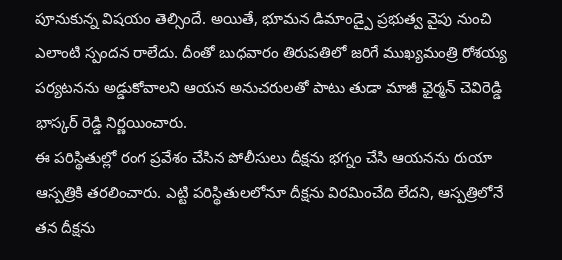పూనుకున్న విషయం తెల్సిందే. అయితే, భూమన డిమాండ్పై ప్రభుత్వ వైపు నుంచి ఎలాంటి స్పందన రాలేదు. దీంతో బుధవారం తిరుపతిలో జరిగే ముఖ్యమంత్రి రోశయ్య పర్యటనను అడ్డుకోవాలని ఆయన అనుచరులతో పాటు తుడా మాజీ ఛైర్మన్ చెవిరెడ్డి భాస్కర్ రెడ్డి నిర్ణయించారు.
ఈ పరిస్థితుల్లో రంగ ప్రవేశం చేసిన పోలీసులు దీక్షను భగ్నం చేసి ఆయనను రుయా ఆస్పత్రికి తరలించారు. ఎట్టి పరిస్థితులలోనూ దీక్షను విరమించేది లేదని, ఆస్పత్రిలోనే తన దీక్షను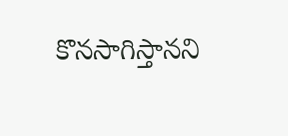కొనసాగిస్తానని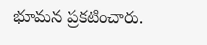భూమన ప్రకటించారు.